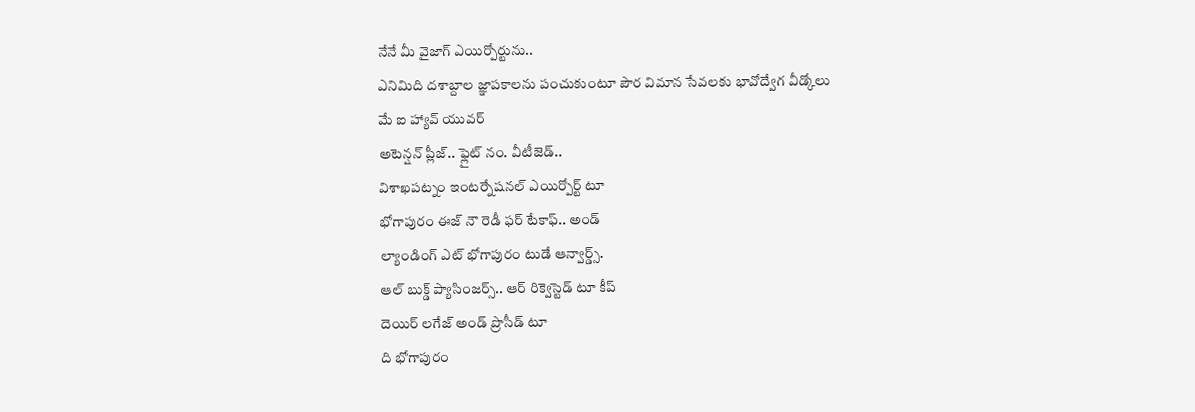నేనే మీ వైజాగ్ ఎయిర్పోర్టును..
ఎనిమిది దశాబ్దాల జ్ఞాపకాలను పంచుకుంటూ పౌర విమాన సేవలకు భావోద్వేగ వీడ్కోలు
మే ఐ హ్యావ్ యువర్
అటెన్షన్ ప్లీజ్.. ఫ్లైట్ నం. వీటీజెడ్..
విశాఖపట్నం ఇంటర్నేషనల్ ఎయిర్పోర్ట్ టూ
భోగాపురం ఈజ్ నౌ రెడీ ఫర్ టేకాఫ్.. అండ్
ల్యాండింగ్ ఎట్ భోగాపురం టుడే ఆన్వార్డ్స్.
ఆల్ బుక్డ్ ప్యాసింజర్స్.. ఆర్ రిక్వెస్టెడ్ టూ కీప్
దెయిర్ లగేజ్ అండ్ ప్రొసీడ్ టూ
ది భోగాపురం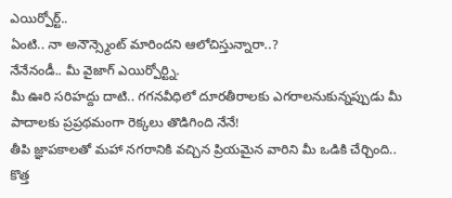ఎయిర్పోర్ట్..
ఏంటి.. నా అనౌన్స్మెంట్ మారిందని ఆలోచిస్తున్నారా..?
నేనేనండీ.. మీ వైజాగ్ ఎయిర్పోర్ట్ని.
మీ ఊరి సరిహద్దు దాటి.. గగనవీధిలో దూరతీరాలకు ఎగరాలనుకున్నప్పుడు మీ పాదాలకు ప్రప్రథమంగా రెక్కలు తొడిగింది నేనే!
తీపి జ్ఞాపకాలతో మహా నగరానికి వచ్చిన ప్రియమైన వారిని మీ ఒడికి చేర్చింది..
కొత్త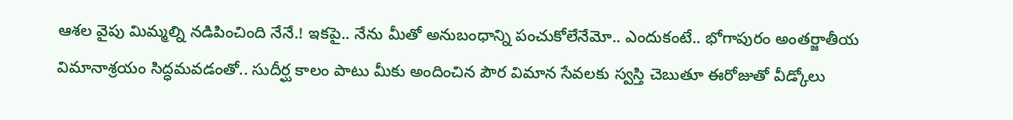ఆశల వైపు మిమ్మల్ని నడిపించింది నేనే.! ఇకపై.. నేను మీతో అనుబంధాన్ని పంచుకోలేనేమో.. ఎందుకంటే.. భోగాపురం అంతర్జాతీయ విమానాశ్రయం సిద్ధమవడంతో.. సుదీర్ఘ కాలం పాటు మీకు అందించిన పౌర విమాన సేవలకు స్వస్తి చెబుతూ ఈరోజుతో వీడ్కోలు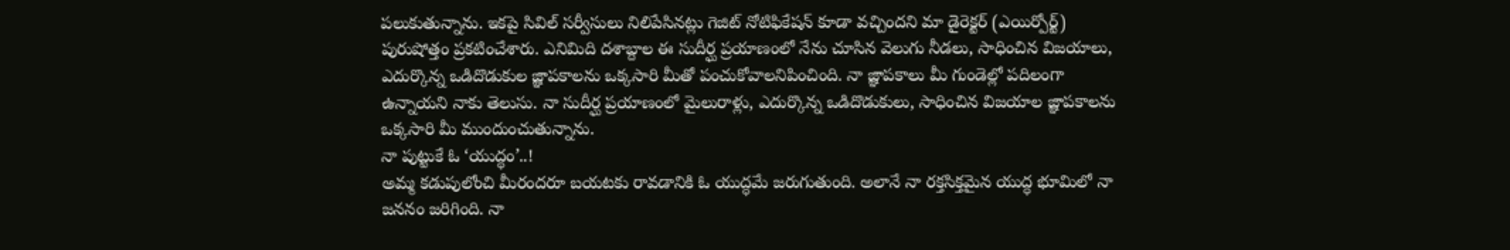పలుకుతున్నాను. ఇకపై సివిల్ సర్వీసులు నిలిపేసినట్లు గెజిట్ నోటిఫికేషన్ కూడా వచ్చిందని మా డైరెక్టర్ (ఎయిర్పోర్ట్) పురుషోత్తం ప్రకటించేశారు. ఎనిమిది దశాబ్దాల ఈ సుదీర్ఘ ప్రయాణంలో నేను చూసిన వెలుగు నీడలు, సాధించిన విజయాలు, ఎదుర్కొన్న ఒడిదొడుకుల జ్ఞాపకాలను ఒక్కసారి మీతో పంచుకోవాలనిపించింది. నా జ్ఞాపకాలు మీ గుండెల్లో పదిలంగా ఉన్నాయని నాకు తెలుసు. నా సుదీర్ఘ ప్రయాణంలో మైలురాళ్లు, ఎదుర్కొన్న ఒడిదొడుకులు, సాధించిన విజయాల జ్ఞాపకాలను ఒక్కసారి మీ ముందుంచుతున్నాను.
నా పుట్టుకే ఓ ‘యుద్ధం’..!
అమ్మ కడుపులోంచి మీరందరూ బయటకు రావడానికి ఓ యుద్ధమే జరుగుతుంది. అలానే నా రక్తసిక్తమైన యుద్ధ భూమిలో నా జననం జరిగింది. నా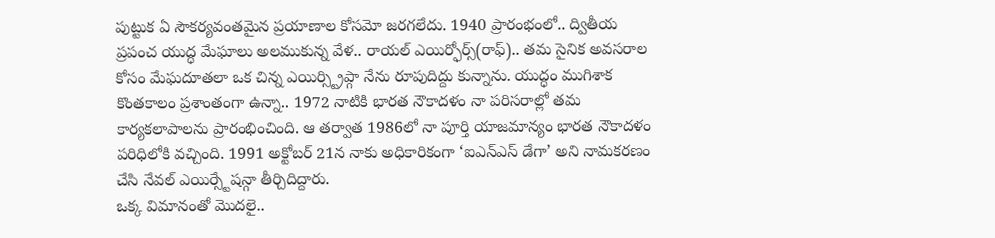పుట్టుక ఏ సౌకర్యవంతమైన ప్రయాణాల కోసమో జరగలేదు. 1940 ప్రారంభంలో.. ద్వితీయ ప్రపంచ యుద్ధ మేఘాలు అలముకున్న వేళ.. రాయల్ ఎయిర్ఫోర్స్(రాఫ్).. తమ సైనిక అవసరాల కోసం మేఘదూతలా ఒక చిన్న ఎయిర్స్ట్రిప్గా నేను రూపుదిద్దు కున్నాను. యుద్ధం ముగిశాక కొంతకాలం ప్రశాంతంగా ఉన్నా.. 1972 నాటికి భారత నౌకాదళం నా పరిసరాల్లో తమ కార్యకలాపాలను ప్రారంభించింది. ఆ తర్వాత 1986లో నా పూర్తి యాజమాన్యం భారత నౌకాదళం పరిధిలోకి వచ్చింది. 1991 అక్టోబర్ 21న నాకు అధికారికంగా ‘ఐఎన్ఎస్ డేగా’ అని నామకరణం చేసి నేవల్ ఎయిర్స్టేషన్గా తీర్చిదిద్దారు.
ఒక్క విమానంతో మొదలై..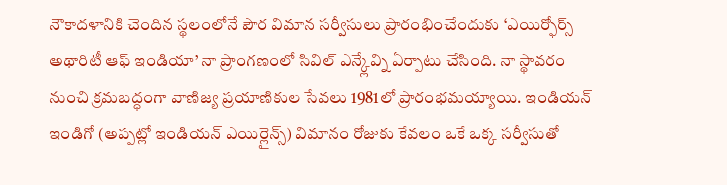నౌకాదళానికి చెందిన స్థలంలోనే పౌర విమాన సర్వీసులు ప్రారంభించేందుకు ‘ఎయిర్ఫోర్స్ అథారిటీ ఆఫ్ ఇండియా’ నా ప్రాంగణంలో సివిల్ ఎన్క్లేవ్ని ఏర్పాటు చేసింది. నా స్థావరం నుంచి క్రమబద్ధంగా వాణిజ్య ప్రయాణికుల సేవలు 1981లో ప్రారంభమయ్యాయి. ఇండియన్ ఇండిగో (అప్పట్లో ఇండియన్ ఎయిర్లైన్స్) విమానం రోజుకు కేవలం ఒకే ఒక్క సర్వీసుతో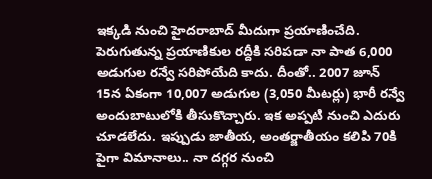ఇక్కడి నుంచి హైదరాబాద్ మీదుగా ప్రయాణించేది. పెరుగుతున్న ప్రయాణికుల రద్దీకి సరిపడా నా పాత 6,000 అడుగుల రన్వే సరిపోయేది కాదు. దీంతో.. 2007 జూన్ 15న ఏకంగా 10,007 అడుగుల (3,050 మీటర్లు) భారీ రన్వే అందుబాటులోకి తీసుకొచ్చారు. ఇక అప్పటి నుంచి ఎదురు చూడలేదు. ఇప్పుడు జాతీయ, అంతర్జాతీయం కలిపి 70కి పైగా విమానాలు.. నా దగ్గర నుంచి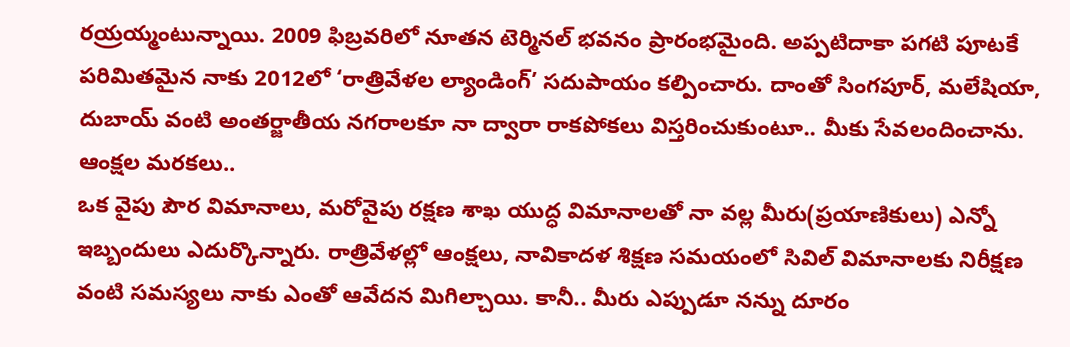రయ్రయ్మంటున్నాయి. 2009 ఫిబ్రవరిలో నూతన టెర్మినల్ భవనం ప్రారంభమైంది. అప్పటిదాకా పగటి పూటకే పరిమితమైన నాకు 2012లో ‘రాత్రివేళల ల్యాండింగ్’ సదుపాయం కల్పించారు. దాంతో సింగపూర్, మలేషియా, దుబాయ్ వంటి అంతర్జాతీయ నగరాలకూ నా ద్వారా రాకపోకలు విస్తరించుకుంటూ.. మీకు సేవలందించాను.
ఆంక్షల మరకలు..
ఒక వైపు పౌర విమానాలు, మరోవైపు రక్షణ శాఖ యుద్ధ విమానాలతో నా వల్ల మీరు(ప్రయాణికులు) ఎన్నో ఇబ్బందులు ఎదుర్కొన్నారు. రాత్రివేళల్లో ఆంక్షలు, నావికాదళ శిక్షణ సమయంలో సివిల్ విమానాలకు నిరీక్షణ వంటి సమస్యలు నాకు ఎంతో ఆవేదన మిగిల్చాయి. కానీ.. మీరు ఎప్పుడూ నన్ను దూరం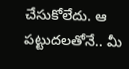చేసుకోలేదు. ఆ పట్టుదలతోనే.. మీ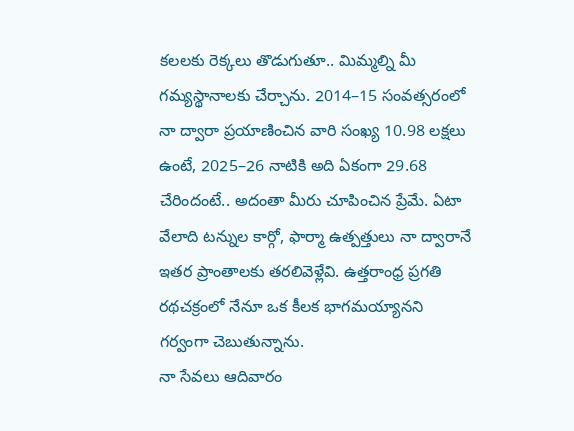కలలకు రెక్కలు తొడుగుతూ.. మిమ్మల్ని మీ గమ్యస్థానాలకు చేర్చాను. 2014–15 సంవత్సరంలో నా ద్వారా ప్రయాణించిన వారి సంఖ్య 10.98 లక్షలు ఉంటే, 2025–26 నాటికి అది ఏకంగా 29.68 చేరిందంటే.. అదంతా మీరు చూపించిన ప్రేమే. ఏటా వేలాది టన్నుల కార్గో, ఫార్మా ఉత్పత్తులు నా ద్వారానే ఇతర ప్రాంతాలకు తరలివెళ్లేవి. ఉత్తరాంధ్ర ప్రగతి రథచక్రంలో నేనూ ఒక కీలక భాగమయ్యానని గర్వంగా చెబుతున్నాను.
నా సేవలు ఆదివారం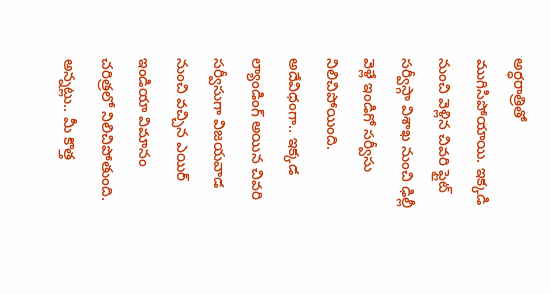అర్ధరాత్రితో ముగిసిపోయాయి. ఇక్కడి నుంచి వెళ్లిన చివరి ఫ్లైట్ సర్వీస్గా విశాఖ నుంచి ఢిల్లీ వెళ్లే ఇండిగో సర్వీసు నిలిచిపోయింది. అదేవిధంగా.. ఇక్కడ ల్యాండింగ్ అయిన చివరి సర్వీసుగా విజయవాడ నుంచి వచ్చిన ఎయిర్ ఇండియా విమానం చరిత్రలో నిలిచిపోతుంది. అన్నట్లు.. మీ కొత్త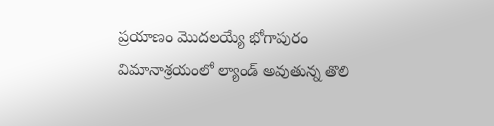ప్రయాణం మొదలయ్యే భోగాపురం విమానాశ్రయంలో ల్యాండ్ అవుతున్న తొలి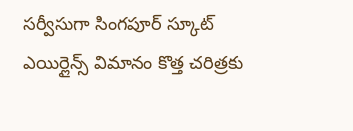సర్వీసుగా సింగపూర్ స్కూట్ ఎయిర్లైన్స్ విమానం కొత్త చరిత్రకు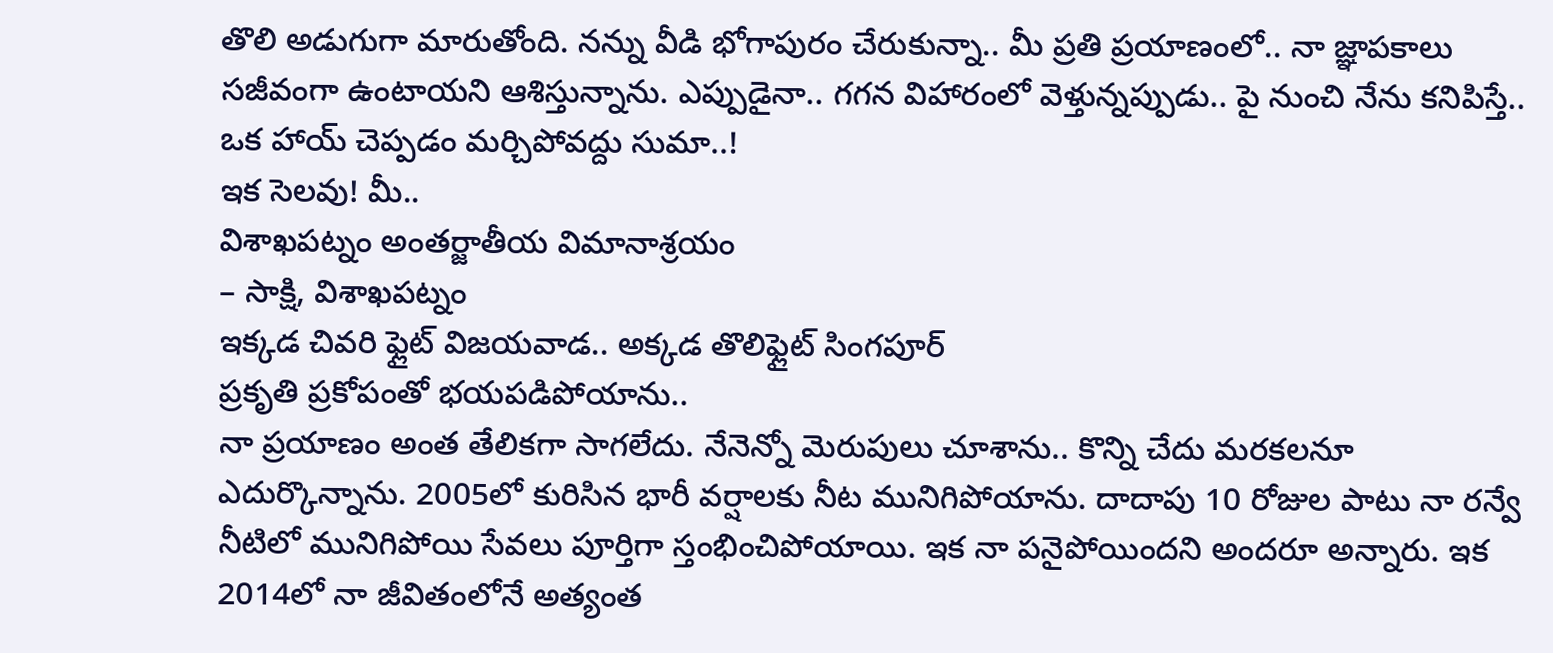తొలి అడుగుగా మారుతోంది. నన్ను వీడి భోగాపురం చేరుకున్నా.. మీ ప్రతి ప్రయాణంలో.. నా జ్ఞాపకాలు సజీవంగా ఉంటాయని ఆశిస్తున్నాను. ఎప్పుడైనా.. గగన విహారంలో వెళ్తున్నప్పుడు.. పై నుంచి నేను కనిపిస్తే.. ఒక హాయ్ చెప్పడం మర్చిపోవద్దు సుమా..!
ఇక సెలవు! మీ..
విశాఖపట్నం అంతర్జాతీయ విమానాశ్రయం
– సాక్షి, విశాఖపట్నం
ఇక్కడ చివరి ఫ్లైట్ విజయవాడ.. అక్కడ తొలిఫ్లైట్ సింగపూర్
ప్రకృతి ప్రకోపంతో భయపడిపోయాను..
నా ప్రయాణం అంత తేలికగా సాగలేదు. నేనెన్నో మెరుపులు చూశాను.. కొన్ని చేదు మరకలనూ ఎదుర్కొన్నాను. 2005లో కురిసిన భారీ వర్షాలకు నీట మునిగిపోయాను. దాదాపు 10 రోజుల పాటు నా రన్వే నీటిలో మునిగిపోయి సేవలు పూర్తిగా స్తంభించిపోయాయి. ఇక నా పనైపోయిందని అందరూ అన్నారు. ఇక 2014లో నా జీవితంలోనే అత్యంత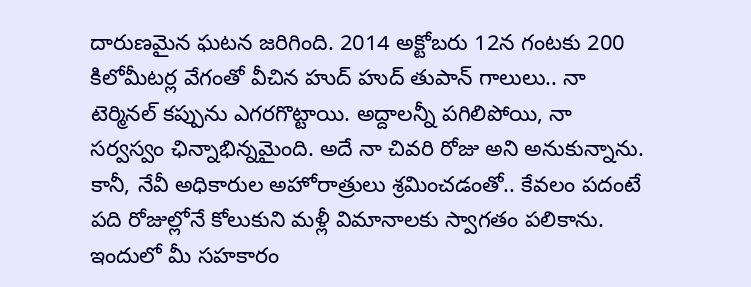దారుణమైన ఘటన జరిగింది. 2014 అక్టోబరు 12న గంటకు 200 కిలోమీటర్ల వేగంతో వీచిన హుద్ హుద్ తుపాన్ గాలులు.. నా టెర్మినల్ కప్పును ఎగరగొట్టాయి. అద్దాలన్నీ పగిలిపోయి, నా సర్వస్వం ఛిన్నాభిన్నమైంది. అదే నా చివరి రోజు అని అనుకున్నాను. కానీ, నేవీ అధికారుల అహోరాత్రులు శ్రమించడంతో.. కేవలం పదంటే పది రోజుల్లోనే కోలుకుని మళ్లీ విమానాలకు స్వాగతం పలికాను. ఇందులో మీ సహకారం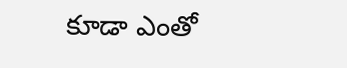కూడా ఎంతో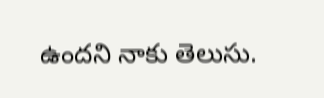ఉందని నాకు తెలుసు.